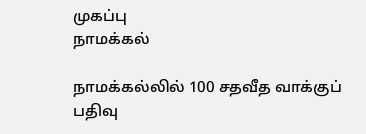முகப்பு
நாமக்கல்

நாமக்கல்லில் 100 சதவீத வாக்குப் பதிவு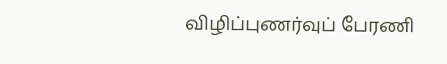விழிப்புணர்வுப் பேரணி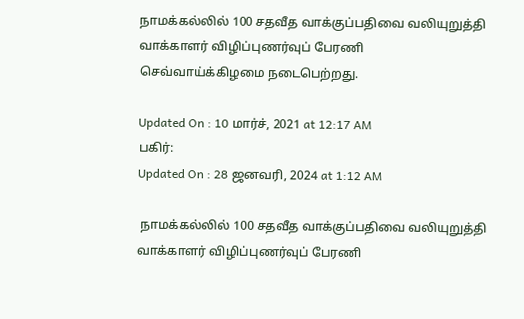நாமக்கல்லில் 100 சதவீத வாக்குப்பதிவை வலியுறுத்தி வாக்காளர் விழிப்புணர்வுப் பேரணி செவ்வாய்க்கிழமை நடைபெற்றது.

Updated On : 10 மார்ச், 2021 at 12:17 AM
பகிர்:
Updated On : 28 ஜனவரி, 2024 at 1:12 AM

 நாமக்கல்லில் 100 சதவீத வாக்குப்பதிவை வலியுறுத்தி வாக்காளர் விழிப்புணர்வுப் பேரணி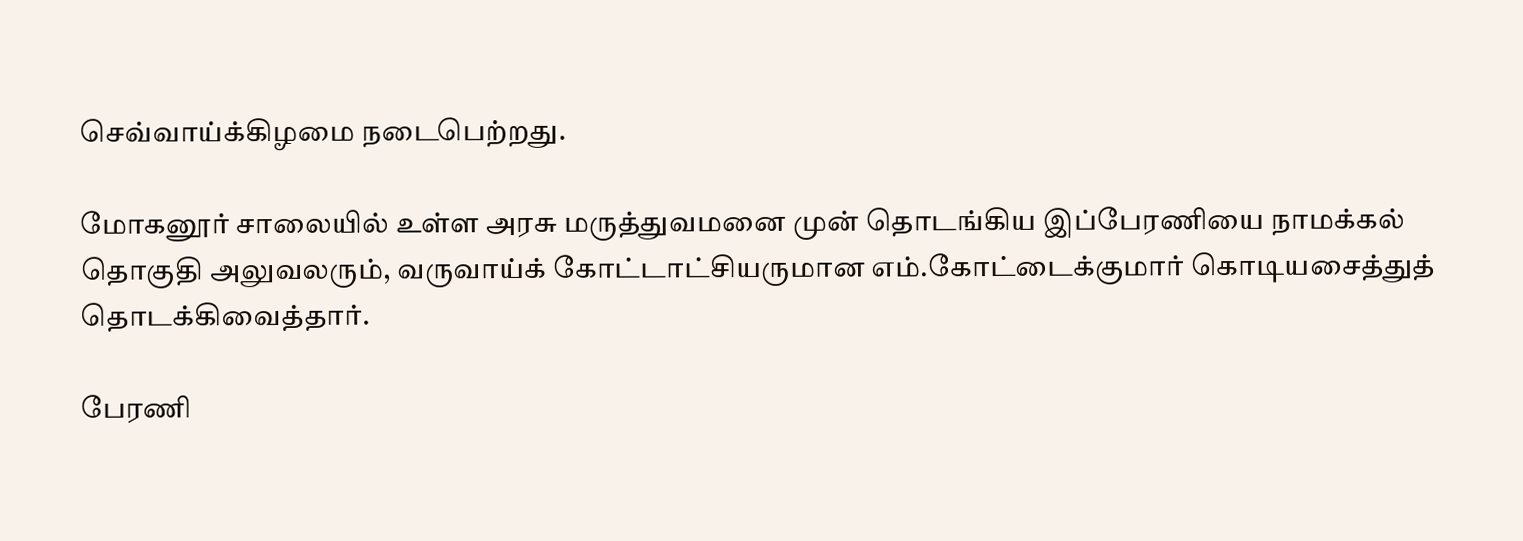செவ்வாய்க்கிழமை நடைபெற்றது.

மோகனூர் சாலையில் உள்ள அரசு மருத்துவமனை முன் தொடங்கிய இப்பேரணியை நாமக்கல் தொகுதி அலுவலரும், வருவாய்க் கோட்டாட்சியருமான எம்.கோட்டைக்குமார் கொடியசைத்துத் தொடக்கிவைத்தார்.

பேரணி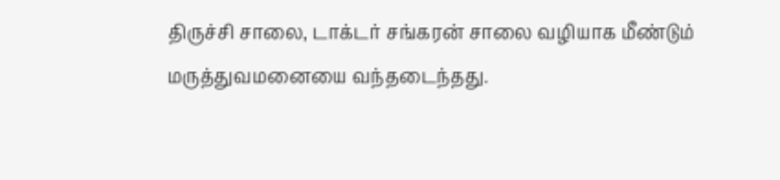திருச்சி சாலை, டாக்டர் சங்கரன் சாலை வழியாக மீண்டும் மருத்துவமனையை வந்தடைந்தது.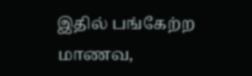இதில் பங்கேற்ற மாணவ,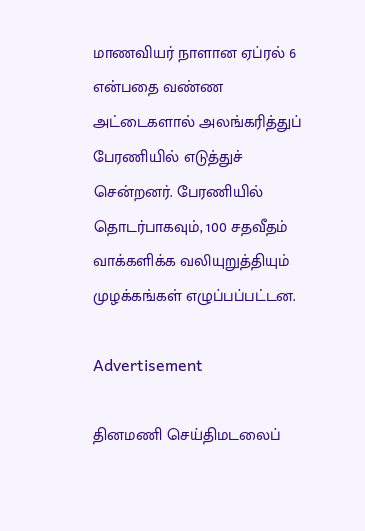மாணவியர் நாளான ஏப்ரல் 6 என்பதை வண்ண அட்டைகளால் அலங்கரித்துப் பேரணியில் எடுத்துச் சென்றனர். பேரணியில் தொடர்பாகவும், 100 சதவீதம் வாக்களிக்க வலியுறுத்தியும் முழக்கங்கள் எழுப்பப்பட்டன.

Advertisement

தினமணி செய்திமடலைப்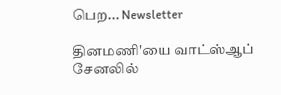பெற... Newsletter

தினமணி'யை வாட்ஸ்ஆப் சேனலில்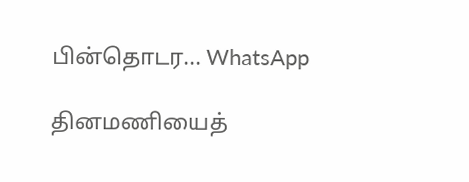பின்தொடர... WhatsApp

தினமணியைத்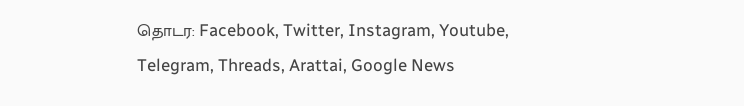தொடர: Facebook, Twitter, Instagram, Youtube, Telegram, Threads, Arattai, Google News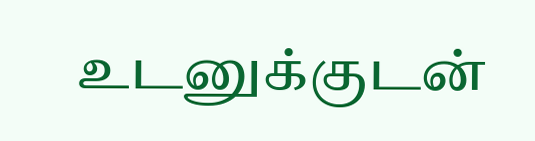உடனுக்குடன்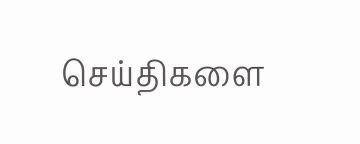செய்திகளை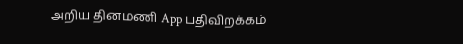அறிய தினமணி App பதிவிறக்கம்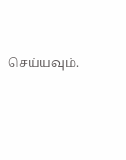செய்யவும்.